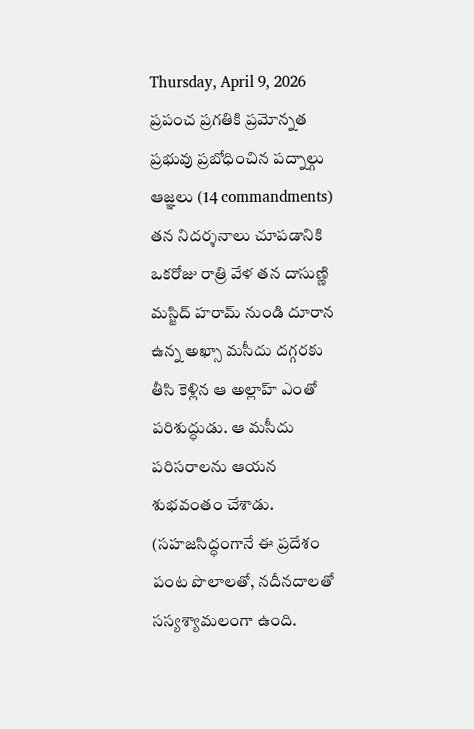Thursday, April 9, 2026
ప్రపంచ ప్రగతికి ప్రమోన్నత ప్రభువు ప్రబోధించిన పద్నాల్గు ఆజ్ఞలు (14 commandments)
తన నిదర్శనాలు చూపడానికి ఒకరోజు రాత్రి వేళ తన దాసుణ్ణి మస్జిద్ హరామ్ నుండి దూరాన ఉన్న అఖ్సా మసీదు దగ్గరకు తీసి కెళ్లిన ఆ అల్లాహ్ ఎంతో పరిశుద్ధుడు. ఆ మసీదు పరిసరాలను ఆయన శుభవంతం చేశాడు. (సహజసిద్ధంగానే ఈ ప్రదేశం పంట పొలాలతో, నదీనదాలతో సస్యశ్యామలంగా ఉంది.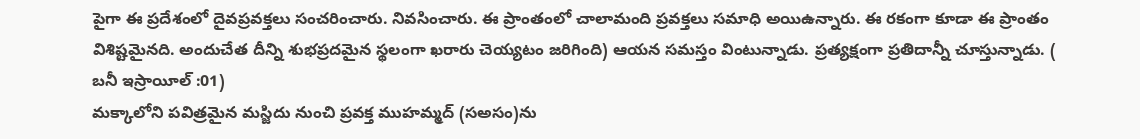పైగా ఈ ప్రదేశంలో దైవప్రవక్తలు సంచరించారు. నివసించారు. ఈ ప్రాంతంలో చాలామంది ప్రవక్తలు సమాధి అయిఉన్నారు. ఈ రకంగా కూడా ఈ ప్రాంతం విశిష్టమైనది. అందుచేత దీన్ని శుభప్రదమైన స్థలంగా ఖరారు చెయ్యటం జరిగింది) ఆయన సమస్తం వింటున్నాడు. ప్రత్యక్షంగా ప్రతిదాన్నీ చూస్తున్నాడు. ( బనీ ఇస్రాయీల్ :01)
మక్కాలోని పవిత్రమైన మస్జిదు నుంచి ప్రవక్త ముహమ్మద్ (సఅసం)ను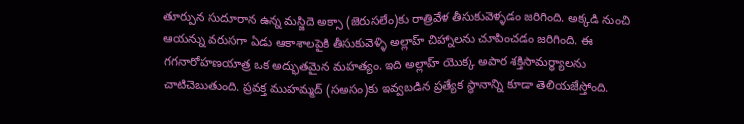తూర్పున సుదూరాన ఉన్న మస్జిదె అక్సా (జెరుసలేం)కు రాత్రివేళ తీసుకువెళ్ళడం జరిగింది. అక్కడి నుంచి ఆయన్ను వరుసగా ఏడు ఆకాశాలపైకి తీసుకువెళ్ళి అల్లాహ్ చిహ్నాలను చూపించడం జరిగింది. ఈ గగనారోహణయాత్ర ఒక అద్భుతమైన మహత్యం. ఇది అల్లాహ్ యొక్క అపార శక్తిసామర్ధ్యాలను చాటిచెబుతుంది. ప్రవక్త ముహమ్మద్ (సఅసం)కు ఇవ్వబడిన ప్రత్యేక స్థానాన్ని కూడా తెలియజేస్తోంది.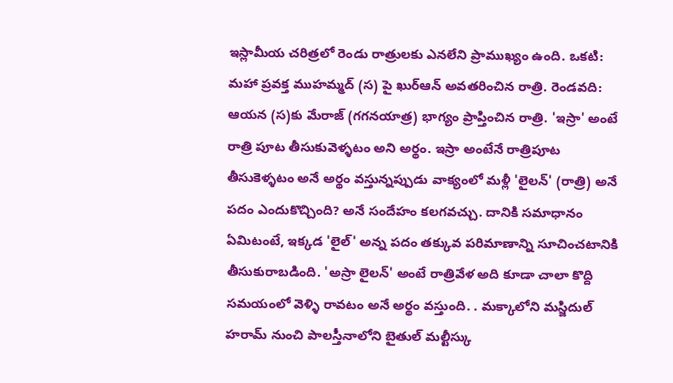ఇస్లామీయ చరిత్రలో రెండు రాత్రులకు ఎనలేని ప్రాముఖ్యం ఉంది. ఒకటి: మహా ప్రవక్త ముహమ్మద్ (స) పై ఖుర్ఆన్ అవతరించిన రాత్రి. రెండవది: ఆయన (స)కు మేరాజ్ (గగనయాత్ర) భాగ్యం ప్రాప్తించిన రాత్రి. 'ఇస్రా' అంటే రాత్రి పూట తీసుకువెళ్ళటం అని అర్థం. ఇస్రా అంటేనే రాత్రిపూట తీసుకెళ్ళటం అనే అర్థం వస్తున్నప్పుడు వాక్యంలో మళ్లీ 'లైలన్' (రాత్రి) అనే పదం ఎందుకొచ్చింది? అనే సందేహం కలగవచ్చు. దానికి సమాధానం ఏమిటంటే, ఇక్కడ 'లైల్' అన్న పదం తక్కువ పరిమాణాన్ని సూచించటానికి తీసుకురాబడింది. 'అస్రా లైలన్' అంటే రాత్రివేళ అది కూడా చాలా కొద్ది సమయంలో వెళ్ళి రావటం అనే అర్థం వస్తుంది. . మక్కాలోని మస్జిదుల్ హరామ్ నుంచి పాలస్తీనాలోని బైతుల్ మల్టీస్కు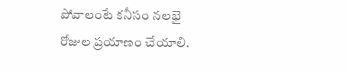పోవాలంటే కనీసం నలభై రోజుల ప్రయాణం చేయాలి.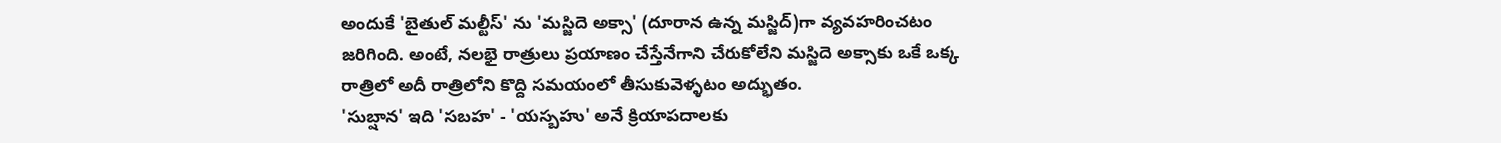అందుకే 'బైతుల్ మల్టీస్' ను 'మస్జిదె అక్సా' (దూరాన ఉన్న మస్జిద్)గా వ్యవహరించటం జరిగింది. అంటే, నలభై రాత్రులు ప్రయాణం చేస్తేనేగాని చేరుకోలేని మస్జిదె అక్సాకు ఒకే ఒక్క రాత్రిలో అదీ రాత్రిలోని కొద్ది సమయంలో తీసుకువెళ్ళటం అద్భుతం.
'సుబ్షాన' ఇది 'సబహ' - 'యస్బహు' అనే క్రియాపదాలకు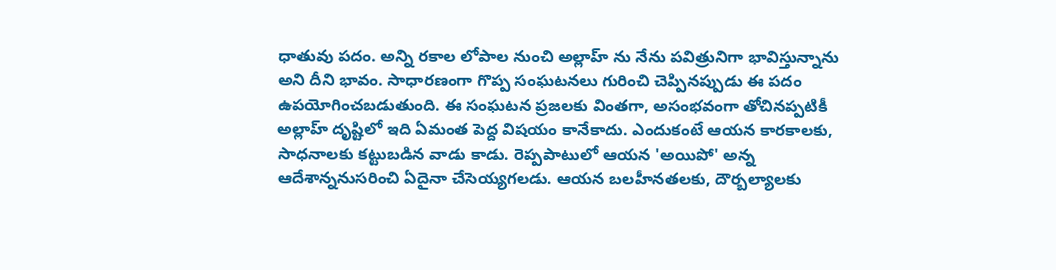ధాతువు పదం. అన్ని రకాల లోపాల నుంచి అల్లాహ్ ను నేను పవిత్రునిగా భావిస్తున్నాను అని దీని భావం. సాధారణంగా గొప్ప సంఘటనలు గురించి చెప్పినప్పుడు ఈ పదం ఉపయోగించబడుతుంది. ఈ సంఘటన ప్రజలకు వింతగా, అసంభవంగా తోచినప్పటికీ అల్లాహ్ దృష్టిలో ఇది ఏమంత పెద్ద విషయం కానేకాదు. ఎందుకంటే ఆయన కారకాలకు, సాధనాలకు కట్టుబడిన వాడు కాడు. రెప్పపాటులో ఆయన 'అయిపో' అన్న ఆదేశాన్ననుసరించి ఏదైనా చేసెయ్యగలడు. ఆయన బలహీనతలకు, దౌర్బల్యాలకు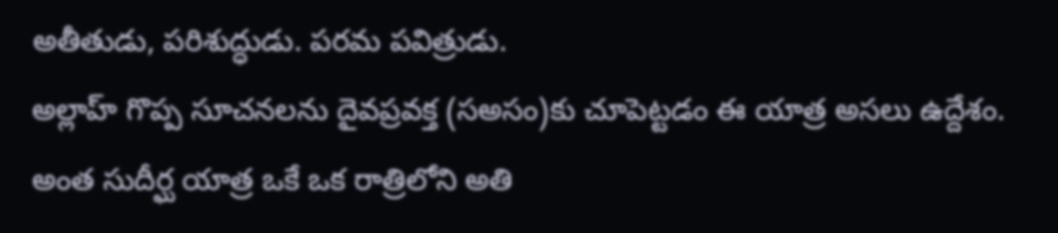అతీతుడు, పరిశుద్ధుడు. పరమ పవిత్రుడు.
అల్లాహ్ గొప్ప సూచనలను దైవప్రవక్త (సఅసం)కు చూపెట్టడం ఈ యాత్ర అసలు ఉద్దేశం. అంత సుదీర్ఘ యాత్ర ఒకే ఒక రాత్రిలోని అతి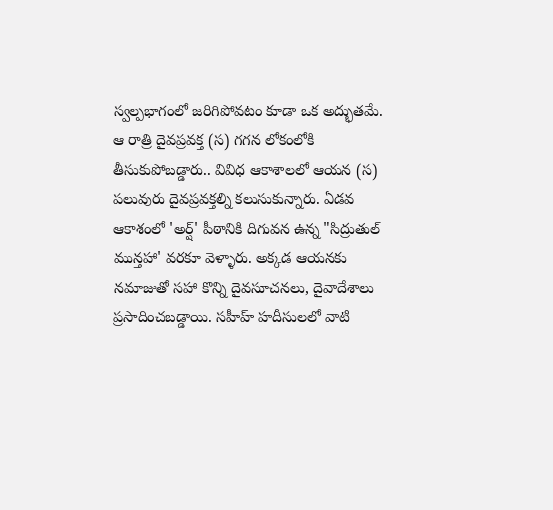స్వల్పభాగంలో జరిగిపోవటం కూడా ఒక అద్భుతమే. ఆ రాత్రి దైవప్రవక్త (స) గగన లోకంలోకి తీసుకుపోబడ్డారు.. వివిధ ఆకాశాలలో ఆయన (స) పలువురు దైవప్రవక్తల్ని కలుసుకున్నారు. ఏడవ ఆకాశంలో 'అర్ష్' పీఠానికి దిగువన ఉన్న "సిద్రుతుల్ మున్తహా' వరకూ వెళ్ళారు. అక్కడ ఆయనకు నమాజుతో సహా కొన్ని దైవసూచనలు, దైవాదేశాలు ప్రసాదించబడ్డాయి. సహీహ్ హదీసులలో వాటి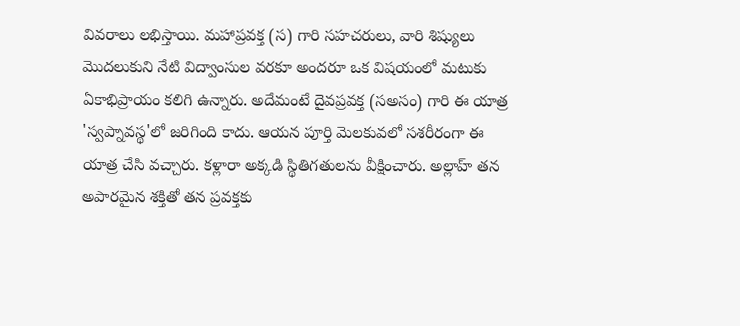వివరాలు లభిస్తాయి. మహాప్రవక్త (స) గారి సహచరులు, వారి శిష్యులు మొదలుకుని నేటి విద్వాంసుల వరకూ అందరూ ఒక విషయంలో మటుకు ఏకాభిప్రాయం కలిగి ఉన్నారు. అదేమంటే దైవప్రవక్త (సఅసం) గారి ఈ యాత్ర 'స్వప్నావస్థ'లో జరిగింది కాదు. ఆయన పూర్తి మెలకువలో సశరీరంగా ఈ యాత్ర చేసి వచ్చారు. కళ్లారా అక్కడి స్థితిగతులను వీక్షించారు. అల్లాహ్ తన అపారమైన శక్తితో తన ప్రవక్తకు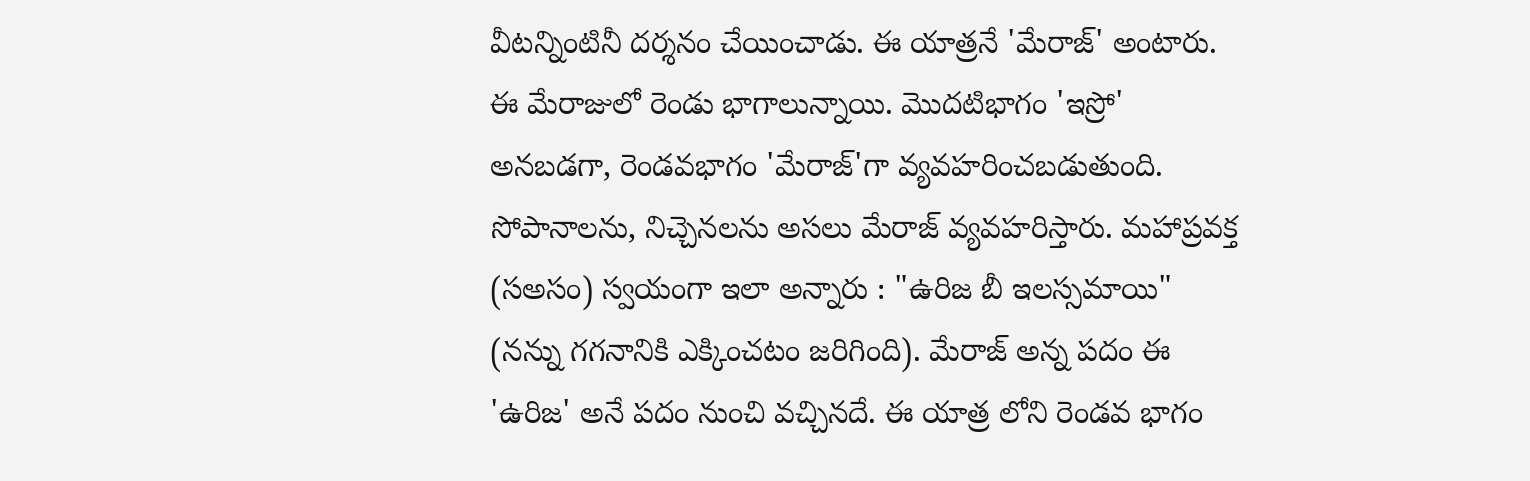వీటన్నింటినీ దర్శనం చేయించాడు. ఈ యాత్రనే 'మేరాజ్' అంటారు. ఈ మేరాజులో రెండు భాగాలున్నాయి. మొదటిభాగం 'ఇస్రో' అనబడగా, రెండవభాగం 'మేరాజ్'గా వ్యవహరించబడుతుంది.
సోపానాలను, నిచ్చెనలను అసలు మేరాజ్ వ్యవహరిస్తారు. మహాప్రవక్త (సఅసం) స్వయంగా ఇలా అన్నారు : "ఉరిజ బీ ఇలస్సమాయి" (నన్ను గగనానికి ఎక్కించటం జరిగింది). మేరాజ్ అన్న పదం ఈ 'ఉరిజ' అనే పదం నుంచి వచ్చినదే. ఈ యాత్ర లోని రెండవ భాగం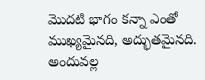మొదటి భాగం కన్నా ఎంతో ముఖ్యమైనది, అద్భుతమైనది. అందువల్ల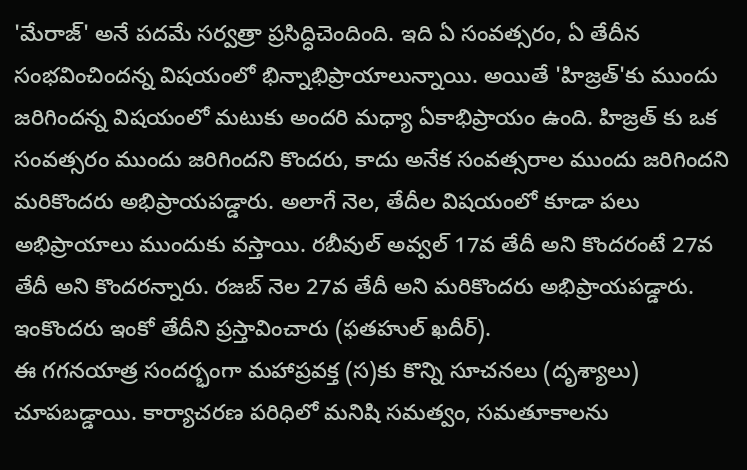'మేరాజ్' అనే పదమే సర్వత్రా ప్రసిద్ధిచెందింది. ఇది ఏ సంవత్సరం, ఏ తేదీన సంభవించిందన్న విషయంలో భిన్నాభిప్రాయాలున్నాయి. అయితే 'హిజ్రత్'కు ముందు జరిగిందన్న విషయంలో మటుకు అందరి మధ్యా ఏకాభిప్రాయం ఉంది. హిజ్రత్ కు ఒక సంవత్సరం ముందు జరిగిందని కొందరు, కాదు అనేక సంవత్సరాల ముందు జరిగిందని మరికొందరు అభిప్రాయపడ్డారు. అలాగే నెల, తేదీల విషయంలో కూడా పలు అభిప్రాయాలు ముందుకు వస్తాయి. రబీవుల్ అవ్వల్ 17వ తేదీ అని కొందరంటే 27వ తేదీ అని కొందరన్నారు. రజబ్ నెల 27వ తేదీ అని మరికొందరు అభిప్రాయపడ్డారు. ఇంకొందరు ఇంకో తేదీని ప్రస్తావించారు (ఫతహుల్ ఖదీర్).
ఈ గగనయాత్ర సందర్భంగా మహాప్రవక్త (స)కు కొన్ని సూచనలు (దృశ్యాలు) చూపబడ్డాయి. కార్యాచరణ పరిధిలో మనిషి సమత్వం, సమతూకాలను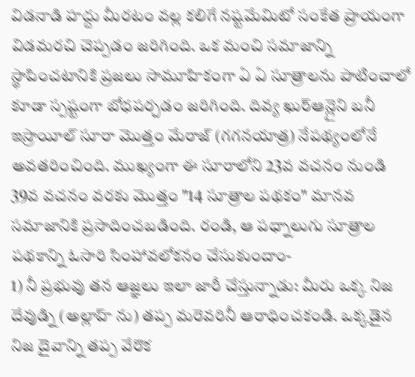విడనాడి హద్దు మీరటం వల్ల కలిగే నష్టమేమిటో సంకేత ప్రాయంగా విడమరచి చెప్పడం జరిగింది. ఒక మంచి సమాజాన్ని స్థాపించటానికి ప్రజలు సామూహికంగా ఏ ఏ సూత్రాలను పాటించాలో కూడా స్పష్టంగా బోధపర్చడం జరిగింది. దివ్య ఖుర్ఆన్లైని బనీ ఇస్రాయీల్ సూరా మొత్తం మేరాజ్ (గగనయాత్ర) నేపథ్యంలోనే అవతరించింది. ముఖ్యంగా ఈ సూరాలోని 23వ వచనం నుండి 39వ వచనం వరకు మొత్తం "14 సూత్రాల పథకం" మానవ సమాజానికి ప్రసాదించబడింది. రండి, ఆ పధ్నాలుగు సూత్రాల పథకాన్ని ఓసారి సింహావలోకనం చేసుకుందాం-
1) నీ ప్రభువు తన ఆజ్ఞలు ఇలా జారీ చేస్తున్నాడు: మీరు ఒక్క నిజ దేవుడ్ని (అల్లాహ్ ను) తప్ప మరెవరినీ ఆరాధించకండి. ఒక్కడైన నిజ దైవాన్ని తప్ప వేరొక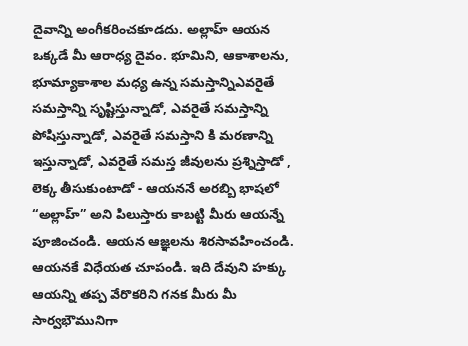దైవాన్ని అంగీకరించకూడదు. అల్లాహ్ ఆయన ఒక్కడే మీ ఆరాధ్య దైవం. భూమిని, ఆకాశాలను, భూమ్యాకాశాల మధ్య ఉన్న సమస్తాన్నిఎవరైతే సమస్తాన్ని సృష్టిస్తున్నాడో, ఎవరైతే సమస్తాన్ని పోషిస్తున్నాడో, ఎవరైతే సమస్తాని కి మరణాన్ని ఇస్తున్నాడో, ఎవరైతే సమస్త జీవులను ప్రశ్నిస్తాడో , లెక్క తీసుకుంటాడో - ఆయననే అరబ్బి భాషలో “అల్లాహ్” అని పిలుస్తారు కాబట్టి మీరు ఆయన్నే పూజించండి. ఆయన ఆజ్ఞలను శిరసావహించండి. ఆయనకే విధేయత చూపండి. ఇది దేవుని హక్కు ఆయన్ని తప్ప వేరొకరిని గనక మీరు మీ సార్వభౌమునిగా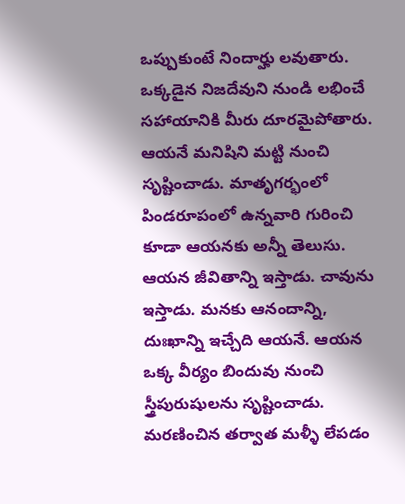ఒప్పుకుంటే నిందార్హు లవుతారు. ఒక్కడైన నిజదేవుని నుండి లభించే సహాయానికి మీరు దూరమైపోతారు. ఆయనే మనిషిని మట్టి నుంచి సృష్టించాడు. మాతృగర్భంలో పిండరూపంలో ఉన్నవారి గురించి కూడా ఆయనకు అన్నీ తెలుసు. ఆయన జీవితాన్ని ఇస్తాడు. చావును ఇస్తాడు. మనకు ఆనందాన్ని, దుఃఖాన్ని ఇచ్చేది ఆయనే. ఆయన ఒక్క వీర్యం బిందువు నుంచి స్త్రీపురుషులను సృష్టించాడు. మరణించిన తర్వాత మళ్ళీ లేపడం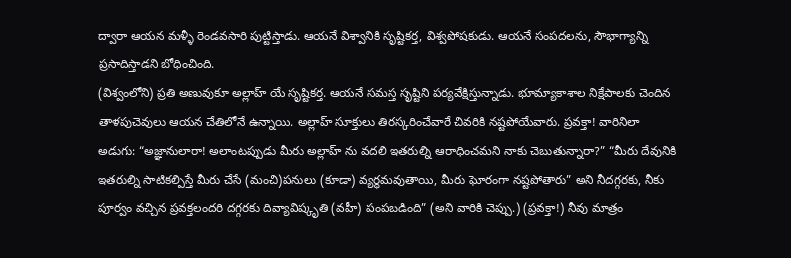ద్వారా ఆయన మళ్ళీ రెండవసారి పుట్టిస్తాడు. ఆయనే విశ్వానికి సృష్టికర్త, విశ్వపోషకుడు. ఆయనే సంపదలను, సౌభాగ్యాన్ని ప్రసాదిస్తాడని బోధించింది.
(విశ్వంలోని) ప్రతి అణువుకూ అల్లాహ్ యే సృష్టికర్త. ఆయనే సమస్త సృష్టిని పర్యవేక్షిస్తున్నాడు. భూమ్యాకాశాల నిక్షేపాలకు చెందిన తాళపుచెవులు ఆయన చేతిలోనే ఉన్నాయి. అల్లాహ్ సూక్తులు తిరస్కరించేవారే చివరికి నష్టపోయేవారు. ప్రవక్తా! వారినిలా అడుగు: “అజ్ఞానులారా! అలాంటప్పుడు మీరు అల్లాహ్ ను వదలి ఇతరుల్ని ఆరాధించమని నాకు చెబుతున్నారా?” “మీరు దేవునికి ఇతరుల్ని సాటికల్పిస్తే మీరు చేసే (మంచి)పనులు (కూడా) వ్యర్థమవుతాయి, మీరు ఘోరంగా నష్టపోతారు” అని నీదగ్గరకు, నీకు పూర్వం వచ్చిన ప్రవక్తలందరి దగ్గరకు దివ్యావిష్కృతి (వహీ) పంపబడింది” (అని వారికి చెప్పు.) (ప్రవక్తా!) నీవు మాత్రం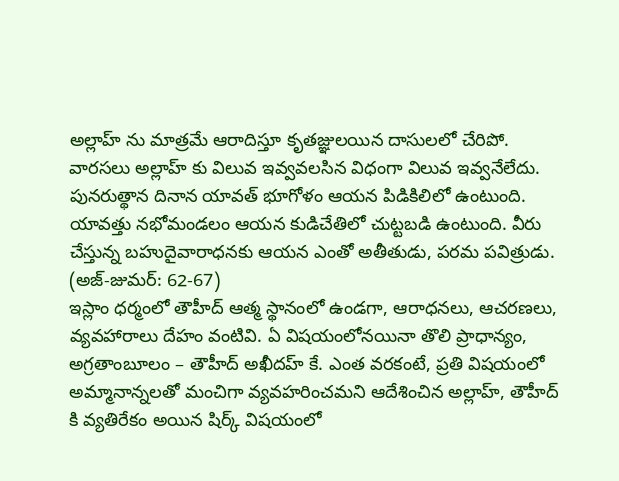అల్లాహ్ ను మాత్రమే ఆరాదిస్తూ కృతజ్ఞులయిన దాసులలో చేరిపో. వారసలు అల్లాహ్ కు విలువ ఇవ్వవలసిన విధంగా విలువ ఇవ్వనేలేదు. పునరుత్థాన దినాన యావత్ భూగోళం ఆయన పిడికిలిలో ఉంటుంది. యావత్తు నభోమండలం ఆయన కుడిచేతిలో చుట్టబడి ఉంటుంది. వీరు చేస్తున్న బహుదైవారాధనకు ఆయన ఎంతో అతీతుడు, పరమ పవిత్రుడు. (అజ్-జుమర్: 62-67)
ఇస్లాం ధర్మంలో తౌహీద్ ఆత్మ స్థానంలో ఉండగా, ఆరాధనలు, ఆచరణలు, వ్యవహారాలు దేహం వంటివి. ఏ విషయంలోనయినా తొలి ప్రాధాన్యం, అగ్రతాంబూలం – తౌహీద్ అఖీదహ్ కే. ఎంత వరకంటే, ప్రతి విషయంలో అమ్మానాన్నలతో మంచిగా వ్యవహరించమని ఆదేశించిన అల్లాహ్, తౌహీద్ కి వ్యతిరేకం అయిన షిర్క్ విషయంలో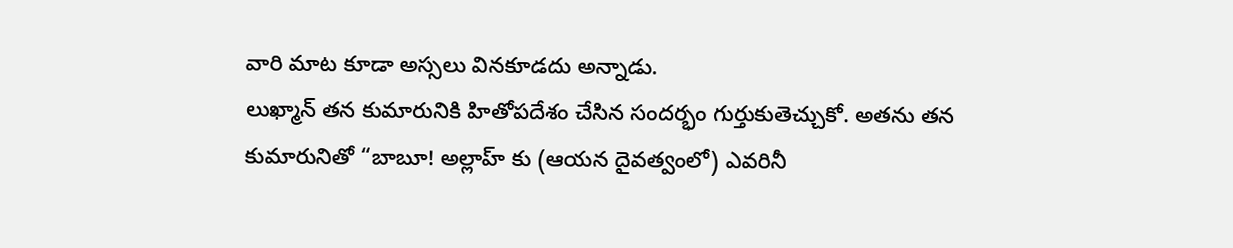వారి మాట కూడా అస్సలు వినకూడదు అన్నాడు.
లుఖ్మాన్ తన కుమారునికి హితోపదేశం చేసిన సందర్భం గుర్తుకుతెచ్చుకో. అతను తన కుమారునితో “బాబూ! అల్లాహ్ కు (ఆయన దైవత్వంలో) ఎవరినీ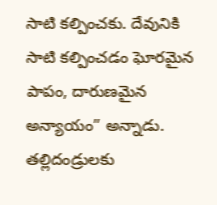సాటి కల్పించకు. దేవునికి సాటి కల్పించడం ఘోరమైన పాపం, దారుణమైన అన్యాయం” అన్నాడు. తల్లిదండ్రులకు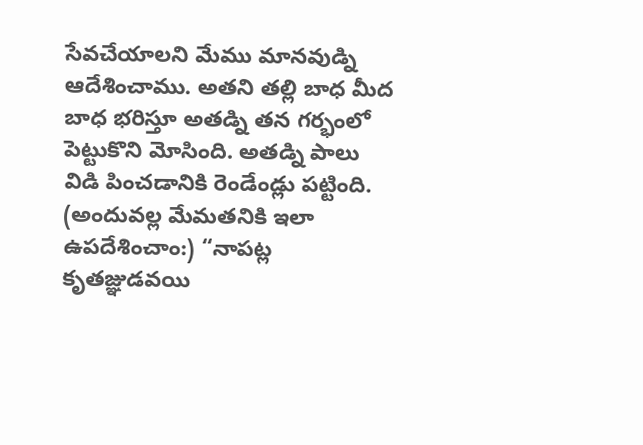సేవచేయాలని మేము మానవుడ్ని ఆదేశించాము. అతని తల్లి బాధ మీద బాధ భరిస్తూ అతడ్ని తన గర్భంలో పెట్టుకొని మోసింది. అతడ్ని పాలు విడి పించడానికి రెండేండ్లు పట్టింది. (అందువల్ల మేమతనికి ఇలా ఉపదేశించాం:) “నాపట్ల కృతజ్ఞుడవయి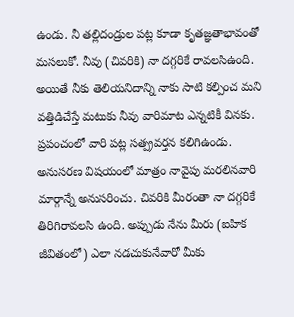ఉండు. నీ తల్లిదండ్రుల పట్ల కూడా కృతజ్ఞతాభావంతో మసలుకో. నీవు (చివరికి) నా దగ్గరికే రావలసిఉంది. అయితే నీకు తెలియనిదాన్ని నాకు సాటి కల్పించ మని వత్తిడిచేస్తే మటుకు నీవు వారిమాట ఎన్నటికీ వినకు. ప్రపంచంలో వారి పట్ల సత్ప్రవర్తన కలిగిఉండు. అనుసరణ విషయంలో మాత్రం నావైపు మరలినవారి మార్గాన్నే అనుసరించు. చివరికి మీరంతా నా దగ్గరికే తిరిగిరావలసి ఉంది. అప్పుడు నేను మీరు (ఐహిక జీవితంలో) ఎలా నడచుకునేవారో మీకు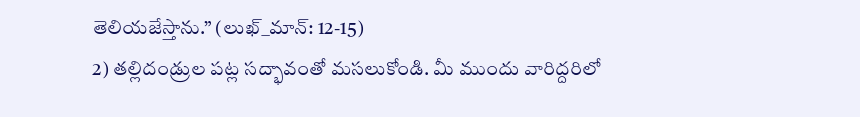తెలియజేస్తాను.” (లుఖ్_మాన్: 12-15)
2) తల్లిదండ్రుల పట్ల సద్భావంతో మసలుకోండి. మీ ముందు వారిద్దరిలో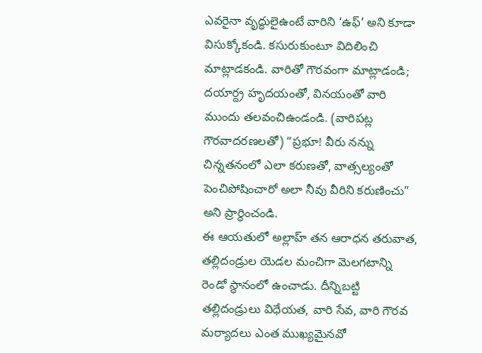ఎవరైనా వృద్ధులైఉంటే వారిని ‘ఉఫ్’ అని కూడా విసుక్కోకండి. కసురుకుంటూ విదిలించి మాట్లాడకండి. వారితో గౌరవంగా మాట్లాడండి; దయార్ద్ర హృదయంతో, వినయంతో వారి ముందు తలవంచిఉండండి. (వారిపట్ల గౌరవాదరణలతో) “ప్రభూ! వీరు నన్ను చిన్నతనంలో ఎలా కరుణతో, వాత్సల్యంతో పెంచిపోషించారో అలా నీవు వీరిని కరుణించు” అని ప్రార్థించండి.
ఈ ఆయతులో అల్లాహ్ తన ఆరాధన తరువాత, తల్లిదండ్రుల యెడల మంచిగా మెలగటాన్ని రెండో స్థానంలో ఉంచాడు. దీన్నిబట్టి తల్లిదండ్రులు విధేయత, వారి సేవ, వారి గౌరవ మర్యాదలు ఎంత ముఖ్యమైనవో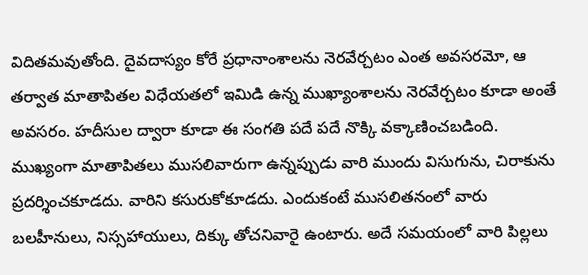విదితమవుతోంది. దైవదాస్యం కోరే ప్రధానాంశాలను నెరవేర్చటం ఎంత అవసరమో, ఆ తర్వాత మాతాపితల విధేయతలో ఇమిడి ఉన్న ముఖ్యాంశాలను నెరవేర్చటం కూడా అంతే అవసరం. హదీసుల ద్వారా కూడా ఈ సంగతి పదే పదే నొక్కి వక్కాణించబడింది. ముఖ్యంగా మాతాపితలు ముసలివారుగా ఉన్నప్పుడు వారి ముందు విసుగును, చిరాకును ప్రదర్శించకూడదు. వారిని కసురుకోకూడదు. ఎందుకంటే ముసలితనంలో వారు బలహీనులు, నిస్సహాయులు, దిక్కు తోచనివారై ఉంటారు. అదే సమయంలో వారి పిల్లలు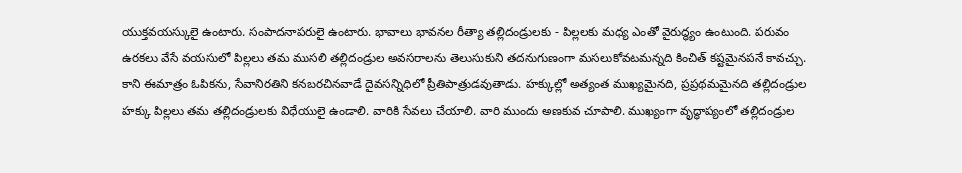యుక్తవయస్కులై ఉంటారు. సంపాదనాపరులై ఉంటారు. భావాలు భావనల రీత్యా తల్లిదండ్రులకు - పిల్లలకు మధ్య ఎంతో వైరుద్ధ్యం ఉంటుంది. పరువం ఉరకలు వేసే వయసులో పిల్లలు తమ ముసలి తల్లిదండ్రుల అవసరాలను తెలుసుకుని తదనుగుణంగా మసలుకోవటమన్నది కించిత్ కష్టమైనపనే కావచ్చు. కాని ఈమాత్రం ఓపికను, సేవానిరతిని కనబరచినవాడే దైవసన్నిధిలో ప్రీతిపాత్రుడవుతాడు. హక్కుల్లో అత్యంత ముఖ్యమైనది, ప్రప్రథమమైనది తల్లిదండ్రుల హక్కు పిల్లలు తమ తల్లిదండ్రులకు విధేయులై ఉండాలి. వారికి సేవలు చేయాలి. వారి ముందు అణకువ చూపాలి. ముఖ్యంగా వృద్ధాప్యంలో తల్లిదండ్రుల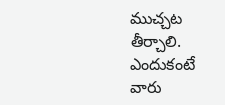ముచ్చట తీర్చాలి. ఎందుకంటే వారు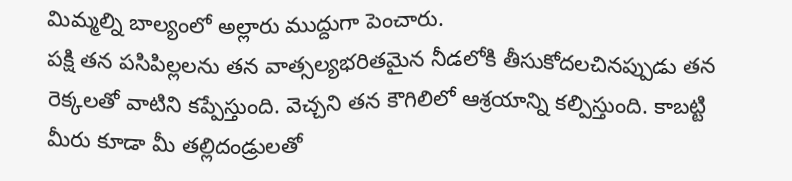మిమ్మల్ని బాల్యంలో అల్లారు ముద్దుగా పెంచారు.
పక్షి తన పసిపిల్లలను తన వాత్సల్యభరితమైన నీడలోకి తీసుకోదలచినప్పుడు తన రెక్కలతో వాటిని కప్పేస్తుంది. వెచ్చని తన కౌగిలిలో ఆశ్రయాన్ని కల్పిస్తుంది. కాబట్టి మీరు కూడా మీ తల్లిదండ్రులతో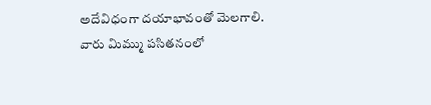అదేవిధంగా దయాభావంతో మెలగాలి. వారు మిమ్ము పసితనంలో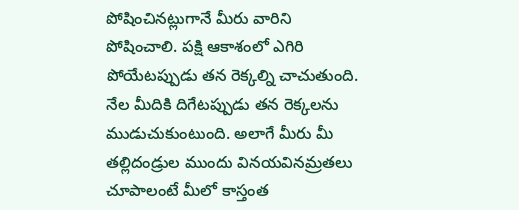పోషించినట్లుగానే మీరు వారిని పోషించాలి. పక్షి ఆకాశంలో ఎగిరి పోయేటప్పుడు తన రెక్కల్ని చాచుతుంది. నేల మీదికి దిగేటప్పుడు తన రెక్కలను ముడుచుకుంటుంది. అలాగే మీరు మీ తల్లిదండ్రుల ముందు వినయవినమ్రతలు చూపాలంటే మీలో కాస్తంత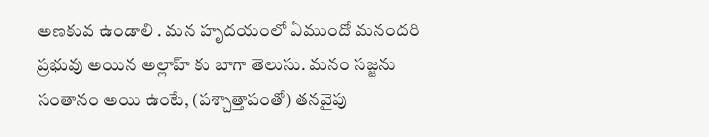అణకువ ఉండాలి . మన హృదయంలో ఏముందో మనందరి ప్రభువు అయిన అల్లాహ్ కు బాగా తెలుసు. మనం సజ్జను సంతానం అయి ఉంటే, (పశ్చాత్తాపంతో) తనవైపు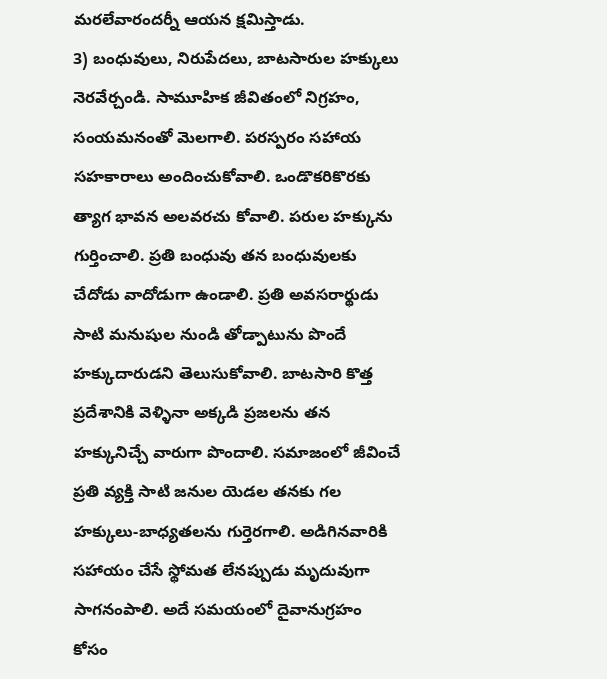మరలేవారందర్నీ ఆయన క్షమిస్తాడు.
3) బంధువులు, నిరుపేదలు, బాటసారుల హక్కులు నెరవేర్చండి. సామూహిక జీవితంలో నిగ్రహం, సంయమనంతో మెలగాలి. పరస్పరం సహాయ సహకారాలు అందించుకోవాలి. ఒండొకరికొరకు త్యాగ భావన అలవరచు కోవాలి. పరుల హక్కును గుర్తించాలి. ప్రతి బంధువు తన బంధువులకు చేదోడు వాదోడుగా ఉండాలి. ప్రతి అవసరార్థుడు సాటి మనుషుల నుండి తోడ్పాటును పొందే హక్కుదారుడని తెలుసుకోవాలి. బాటసారి కొత్త ప్రదేశానికి వెళ్ళినా అక్కడి ప్రజలను తన హక్కునిచ్చే వారుగా పొందాలి. సమాజంలో జీవించే ప్రతి వ్యక్తి సాటి జనుల యెడల తనకు గల హక్కులు-బాధ్యతలను గుర్తెరగాలి. అడిగినవారికి సహాయం చేసే స్థోమత లేనప్పుడు మృదువుగా సాగనంపాలి. అదే సమయంలో దైవానుగ్రహం కోసం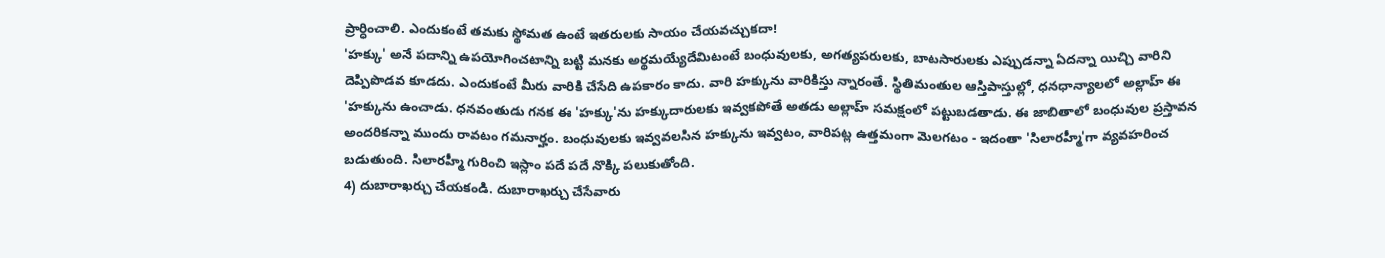ప్రార్ధించాలి. ఎందుకంటే తమకు స్థోమత ఉంటే ఇతరులకు సాయం చేయవచ్చుకదా!
'హక్కు' అనే పదాన్ని ఉపయోగించటాన్ని బట్టి మనకు అర్థమయ్యేదేమిటంటే బంధువులకు, అగత్యపరులకు, బాటసారులకు ఎప్పుడన్నా ఏదన్నా యిచ్చి వారిని దెప్పిపొడవ కూడదు. ఎందుకంటే మీరు వారికి చేసేది ఉపకారం కాదు. వారి హక్కును వారికిస్తు న్నారంతే. స్థితిమంతుల ఆస్తిపాస్తుల్లో, ధనధాన్యాలలో అల్లాహ్ ఈ 'హక్కును ఉంచాడు. ధనవంతుడు గనక ఈ 'హక్కు'ను హక్కుదారులకు ఇవ్వకపోతే అతడు అల్లాహ్ సమక్షంలో పట్టుబడతాడు. ఈ జాబితాలో బంధువుల ప్రస్తావన అందరికన్నా ముందు రావటం గమనార్హం. బంధువులకు ఇవ్వవలసిన హక్కును ఇవ్వటం, వారిపట్ల ఉత్తమంగా మెలగటం - ఇదంతా 'సిలారహ్మీ'గా వ్యవహరించ బడుతుంది. సిలారహ్మీ గురించి ఇస్లాం పదే పదే నొక్కి పలుకుతోంది.
4) దుబారాఖర్చు చేయకండి. దుబారాఖర్చు చేసేవారు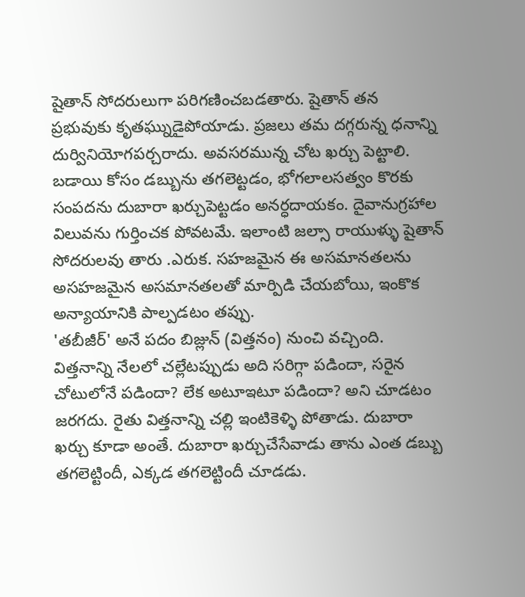షైతాన్ సోదరులుగా పరిగణించబడతారు. షైతాన్ తన ప్రభువుకు కృతఘ్నుడైపోయాడు. ప్రజలు తమ దగ్గరున్న ధనాన్ని దుర్వినియోగపర్చరాదు. అవసరమున్న చోట ఖర్చు పెట్టాలి. బడాయి కోసం డబ్బును తగలెట్టడం, భోగలాలసత్వం కొరకు సంపదను దుబారా ఖర్చుపెట్టడం అనర్ధదాయకం. దైవానుగ్రహాల విలువను గుర్తించక పోవటమే. ఇలాంటి జల్సా రాయుళ్ళు షైతాన్ సోదరులవు తారు .ఎరుక. సహజమైన ఈ అసమానతలను అసహజమైన అసమానతలతో మార్పిడి చేయబోయి, ఇంకొక అన్యాయానికి పాల్పడటం తప్పు.
'తబీజీర్' అనే పదం బిజ్లున్ (విత్తనం) నుంచి వచ్చింది. విత్తనాన్ని నేలలో చల్లేటప్పుడు అది సరిగ్గా పడిందా, సరైన చోటులోనే పడిందా? లేక అటూఇటూ పడిందా? అని చూడటం జరగదు. రైతు విత్తనాన్ని చల్లి ఇంటికెళ్ళి పోతాడు. దుబారా ఖర్చు కూడా అంతే. దుబారా ఖర్చుచేసేవాడు తాను ఎంత డబ్బు తగలెట్టిందీ, ఎక్కడ తగలెట్టిందీ చూడడు.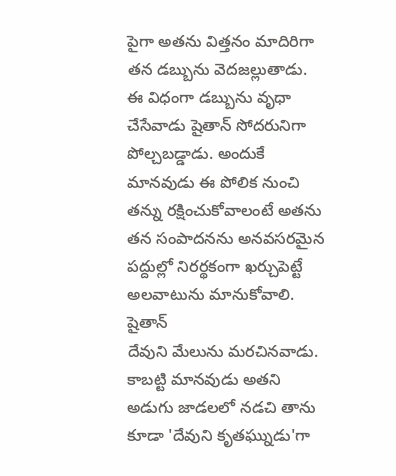పైగా అతను విత్తనం మాదిరిగా తన డబ్బును వెదజల్లుతాడు. ఈ విధంగా డబ్బును వృధా చేసేవాడు షైతాన్ సోదరునిగా పోల్చబడ్డాడు. అందుకే మానవుడు ఈ పోలిక నుంచి తన్ను రక్షించుకోవాలంటే అతను తన సంపాదనను అనవసరమైన పద్దుల్లో నిరర్థకంగా ఖర్చుపెట్టే అలవాటును మానుకోవాలి. షైతాన్
దేవుని మేలును మరచినవాడు. కాబట్టి మానవుడు అతని అడుగు జాడలలో నడచి తాను కూడా 'దేవుని కృతఘ్నుడు'గా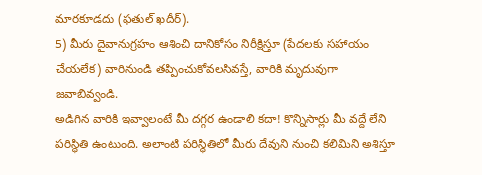మారకూడదు (ఫతుల్ ఖదీర్).
5) మీరు దైవానుగ్రహం ఆశించి దానికోసం నిరీక్షిస్తూ (పేదలకు సహాయం చేయలేక) వారినుండి తప్పించుకోవలసివస్తే, వారికి మృదువుగా జవాబివ్వండి.
అడిగిన వారికి ఇవ్వాలంటే మీ దగ్గర ఉండాలి కదా! కొన్నిసార్లు మీ వద్దే లేని పరిస్థితి ఉంటుంది. అలాంటి పరిస్థితిలో మీరు దేవుని నుంచి కలిమిని అశిస్తూ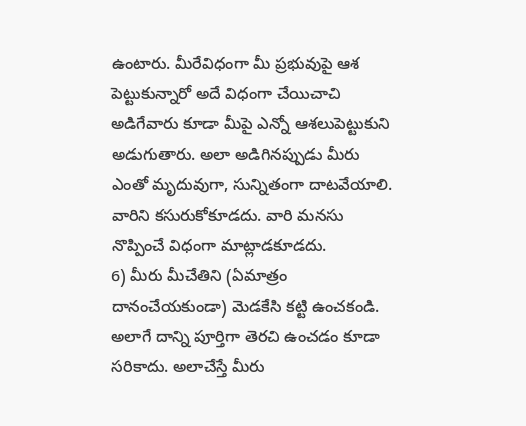ఉంటారు. మీరేవిధంగా మీ ప్రభువుపై ఆశ పెట్టుకున్నారో అదే విధంగా చేయిచాచి అడిగేవారు కూడా మీపై ఎన్నో ఆశలుపెట్టుకుని అడుగుతారు. అలా అడిగినప్పుడు మీరు ఎంతో మృదువుగా, సున్నితంగా దాటవేయాలి. వారిని కసురుకోకూడదు. వారి మనసు నొప్పించే విధంగా మాట్లాడకూడదు.
6) మీరు మీచేతిని (ఏమాత్రం దానంచేయకుండా) మెడకేసి కట్టి ఉంచకండి. అలాగే దాన్ని పూర్తిగా తెరచి ఉంచడం కూడా సరికాదు. అలాచేస్తే మీరు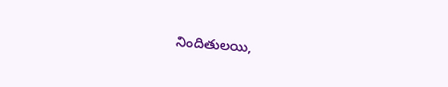నిందితులయి,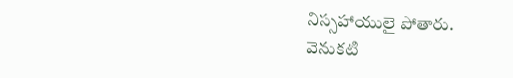నిస్సహాయులై పోతారు.
వెనుకటి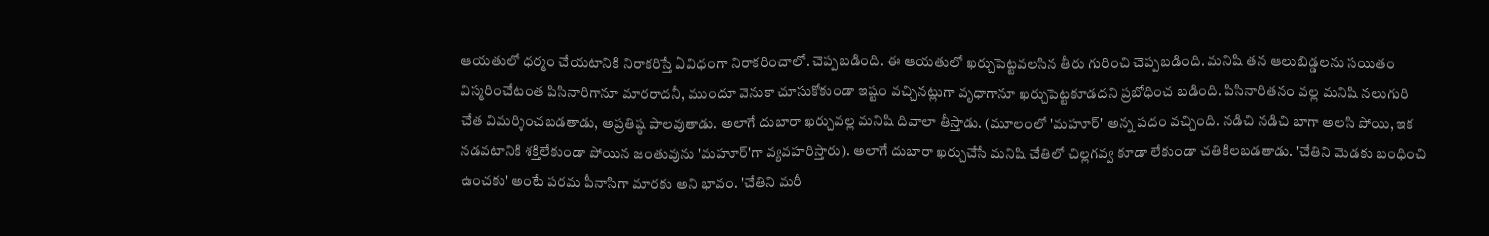ఆయతులో ధర్మం చేయటానికి నిరాకరిస్తే ఏవిధంగా నిరాకరించాలో. చెప్పబడింది. ఈ ఆయతులో ఖర్చుపెట్టవలసిన తీరు గురించి చెప్పబడింది. మనిషి తన ఆలుబిడ్డలను సయితం విస్మరించేటంత పిసినారిగానూ మారరాదనీ, ముందూ వెనుకా చూసుకోకుండా ఇష్టం వచ్చినట్లుగా వృధాగానూ ఖర్చుపెట్టకూడదని ప్రబోధించ బడింది. పిసినారితనం వల్ల మనిషి నలుగురి చేత విమర్శించబడతాడు, అప్రతిష్ఠ పాలవుతాడు. అలాగే దుబారా ఖర్చువల్ల మనిషి దివాలా తీస్తాడు. (మూలంలో 'మహూర్' అన్న పదం వచ్చింది. నడిచి నడిచి బాగా అలసి పోయి, ఇక నడవటానికి శక్తిలేకుండా పోయిన జంతువును 'మహూర్'గా వ్యవహరిస్తారు). అలాగే దుబారా ఖర్చుచేసే మనిషి చేతిలో చిల్లగవ్వ కూడా లేకుండా చతికిలబడతాడు. 'చేతిని మెడకు బంధించి ఉంచకు' అంటే పరమ పీనాసిగా మారకు అని భావం. 'చేతిని మరీ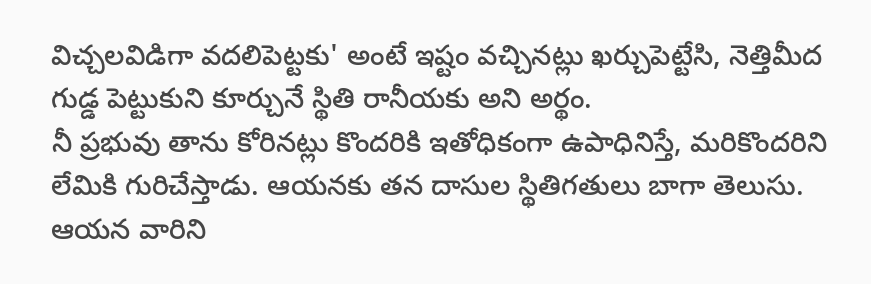విచ్చలవిడిగా వదలిపెట్టకు' అంటే ఇష్టం వచ్చినట్లు ఖర్చుపెట్టేసి, నెత్తిమీద గుడ్డ పెట్టుకుని కూర్చునే స్థితి రానీయకు అని అర్థం.
నీ ప్రభువు తాను కోరినట్లు కొందరికి ఇతోధికంగా ఉపాధినిస్తే, మరికొందరిని లేమికి గురిచేస్తాడు. ఆయనకు తన దాసుల స్థితిగతులు బాగా తెలుసు. ఆయన వారిని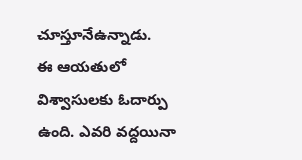చూస్తూనేఉన్నాడు.
ఈ ఆయతులో విశ్వాసులకు ఓదార్పు ఉంది. ఎవరి వద్దయినా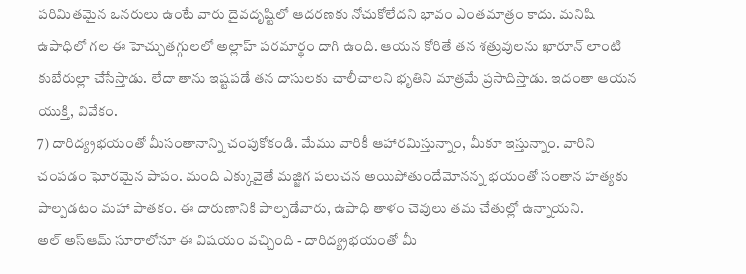పరిమితమైన ఒనరులు ఉంటే వారు దైవదృష్టిలో ఆదరణకు నోచుకోలేదని భావం ఎంతమాత్రం కాదు. మనిషి ఉపాధిలో గల ఈ హెచ్చుతగ్గులలో అల్లాహ్ పరమార్థం దాగి ఉంది. ఆయన కోరితే తన శత్రువులను ఖారూన్ లాంటి కుబేరుల్లా చేసేస్తాడు. లేదా తాను ఇష్టపడే తన దాసులకు చాలీచాలని భృతిని మాత్రమే ప్రసాదిస్తాడు. ఇదంతా ఆయన యుక్తి, వివేకం.
7) దారిద్య్రభయంతో మీసంతానాన్ని చంపుకోకండి. మేము వారికీ ఆహారమిస్తున్నాం, మీకూ ఇస్తున్నాం. వారిని చంపడం ఘోరమైన పాపం. మంది ఎక్కువైతే మజ్జిగ పలుచన అయిపోతుందేమోనన్న భయంతో సంతాన హత్యకు పాల్పడటం మహా పాతకం. ఈ దారుణానికి పాల్పడేవారు, ఉపాధి తాళం చెవులు తమ చేతుల్లో ఉన్నాయని.
అల్ అస్ఆమ్ సూరాలోనూ ఈ విషయం వచ్చింది - దారిద్య్రభయంతో మీ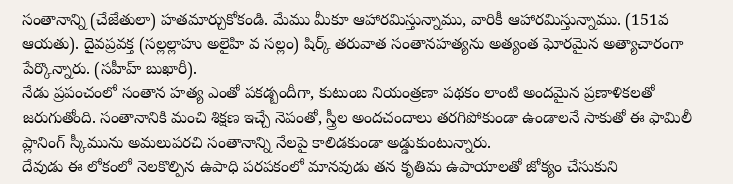సంతానాన్ని (చేజేతులా) హతమార్చుకోకండి. మేము మీకూ ఆహారమిస్తున్నాము, వారికీ ఆహారమిస్తున్నాము. (151వ ఆయతు). దైవప్రవక్త (సల్లల్లాహు అలైహి వ సల్లం) షిర్క్ తరువాత సంతానహత్యను అత్యంత ఘోరమైన అత్యాచారంగా పేర్కొన్నారు. (సహీహ్ బుఖారీ).
నేడు ప్రపంచంలో సంతాన హత్య ఎంతో పకడ్బందీగా, కుటుంబ నియంత్రణా పథకం లాంటి అందమైన ప్రణాళికలతో జరుగుతోంది. సంతానానికి మంచి శిక్షణ ఇచ్చే నెపంతో, స్త్రీల అందచందాలు తరగిపోకుండా ఉండాలనే సాకుతో ఈ ఫామిలీ ప్లానింగ్ స్కీమును అమలుపరచి సంతానాన్ని నేలపై కాలిడకుండా అడ్డుకుంటున్నారు.
దేవుడు ఈ లోకంలో నెలకొల్పిన ఉపాధి పరపకంలో మానవుడు తన కృతిమ ఉపాయాలతో జోక్యం చేసుకుని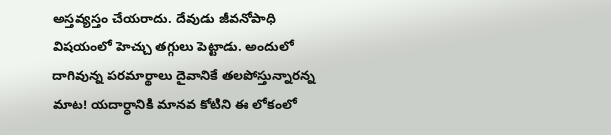అస్తవ్యస్తం చేయరాదు. దేవుడు జీవనోపాధి విషయంలో హెచ్చు తగ్గులు పెట్టాడు. అందులో దాగివున్న పరమార్థాలు దైవానికే తలపోస్తున్నారన్న మాట! యదార్ధానికి మానవ కోటిని ఈ లోకంలో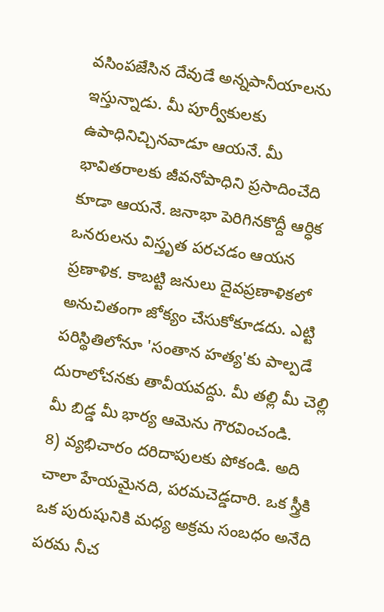వసింపజేసిన దేవుడే అన్నపానీయాలను ఇస్తున్నాడు. మీ పూర్వీకులకు ఉపాధినిచ్చినవాడూ ఆయనే. మీ భావితరాలకు జీవనోపాధిని ప్రసాదించేది కూడా ఆయనే. జనాభా పెరిగినకొద్దీ ఆర్ధిక ఒనరులను విస్తృత పరచడం ఆయన ప్రణాళిక. కాబట్టి జనులు దైవప్రణాళికలో అనుచితంగా జోక్యం చేసుకోకూడదు. ఎట్టి పరిస్థితిలోనూ 'సంతాన హత్య'కు పాల్పడే దురాలోచనకు తావీయవద్దు. మీ తల్లి మీ చెల్లి మీ బిడ్డ మీ భార్య ఆమెను గౌరవించండి.
8) వ్యభిచారం దరిదాపులకు పోకండి. అది చాలా హేయమైనది, పరమచెడ్డదారి. ఒక స్త్రీకి ఒక పురుషునికి మధ్య అక్రమ సంబధం అనేది పరమ నీచ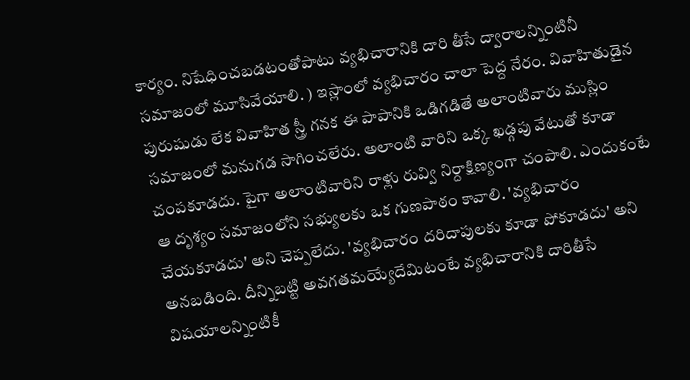కార్యం. నిషేధించబడటంతోపాటు వ్యభిచారానికి దారి తీసే ద్వారాలన్నింటినీ సమాజంలో మూసివేయాలి. ) ఇస్లాంలో వ్యభిచారం చాలా పెద్ద నేరం. వివాహితుడైన పురుషుడు లేక వివాహిత స్త్రీ గనక ఈ పాపానికి ఒడిగడితే అలాంటివారు ముస్లిం సమాజంలో మనుగడ సాగించలేరు. అలాంటి వారిని ఒక్క ఖడ్గపు వేటుతో కూడా చంపకూడదు. పైగా అలాంటివారిని రాళ్లు రువ్వి నిర్దాక్షిణ్యంగా చంపాలి. ఎందుకంటే ఆ దృశ్యం సమాజంలోని సభ్యులకు ఒక గుణపాఠం కావాలి. 'వ్యభిచారం చేయకూడదు' అని చెప్పలేదు. 'వ్యభిచారం దరిదాపులకు కూడా పోకూడదు' అని అనబడింది. దీన్నిబట్టి అవగతమయ్యేదేమిటంటే వ్యభిచారానికి దారితీసే విషయాలన్నింటికీ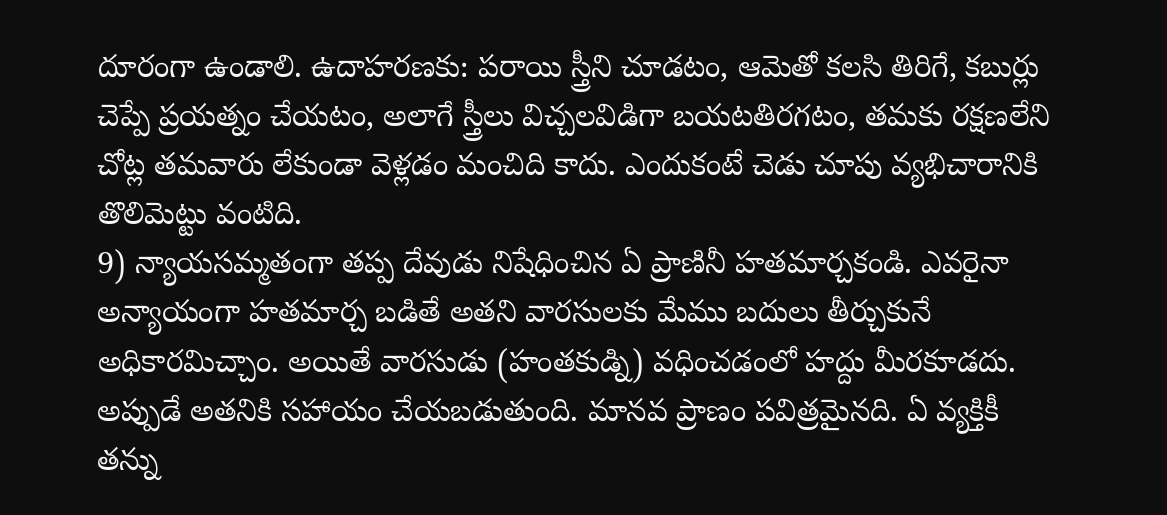దూరంగా ఉండాలి. ఉదాహరణకు: పరాయి స్త్రీని చూడటం, ఆమెతో కలసి తిరిగే, కబుర్లు చెప్పే ప్రయత్నం చేయటం, అలాగే స్త్రీలు విచ్చలవిడిగా బయటతిరగటం, తమకు రక్షణలేని చోట్ల తమవారు లేకుండా వెళ్లడం మంచిది కాదు. ఎందుకంటే చెడు చూపు వ్యభిచారానికి తొలిమెట్టు వంటిది.
9) న్యాయసమ్మతంగా తప్ప దేవుడు నిషేధించిన ఏ ప్రాణినీ హతమార్చకండి. ఎవరైనా అన్యాయంగా హతమార్చ బడితే అతని వారసులకు మేము బదులు తీర్చుకునే అధికారమిచ్చాం. అయితే వారసుడు (హంతకుడ్ని) వధించడంలో హద్దు మీరకూడదు. అప్పుడే అతనికి సహాయం చేయబడుతుంది. మానవ ప్రాణం పవిత్రమైనది. ఏ వ్యక్తికీ తన్ను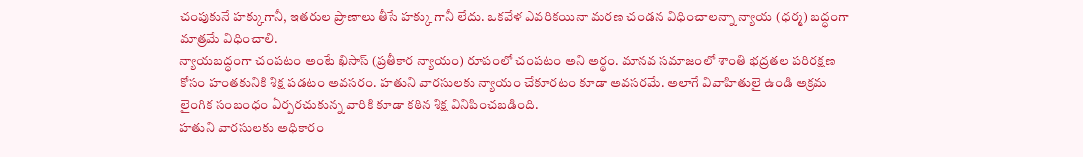చంపుకునే హక్కుగానీ, ఇతరుల ప్రాణాలు తీసే హక్కు గానీ లేదు. ఒకవేళ ఎవరికయినా మరణ చండన విధించాలన్నా న్యాయ (ధర్మ) బద్ధంగా మాత్రమే విధించాలి.
న్యాయబద్ధంగా చంపటం అంటే ఖిసాస్ (ప్రతీకార న్యాయం) రూపంలో చంపటం అని అర్థం. మానవ సమాజంలో శాంతి భద్రతల పరిరక్షణ కోసం హంతకునికి శిక్ష పడటం అవసరం. హతుని వారసులకు న్యాయం చేకూరటం కూడా అవసరమే. అలాగే వివాహితులై ఉండి అక్రమ లైంగిక సంబంధం ఏర్పరచుకున్న వారికి కూడా కఠిన శిక్ష వినిపించబడింది.
హతుని వారసులకు అధికారం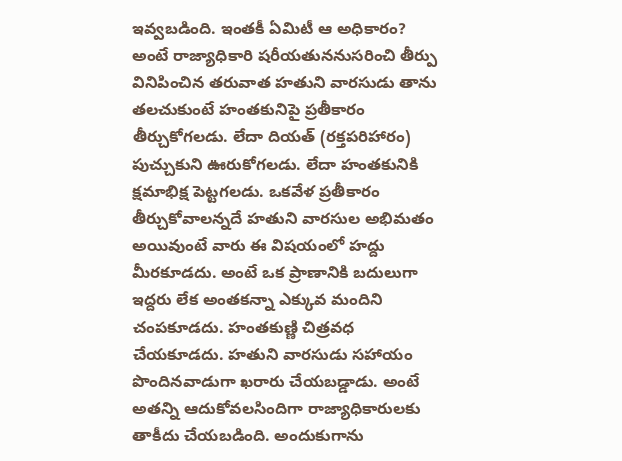ఇవ్వబడింది. ఇంతకీ ఏమిటీ ఆ అధికారం? అంటే రాజ్యాధికారి షరీయతుననుసరించి తీర్పు వినిపించిన తరువాత హతుని వారసుడు తాను తలచుకుంటే హంతకునిపై ప్రతీకారం తీర్చుకోగలడు. లేదా దియత్ (రక్తపరిహారం) పుచ్చుకుని ఊరుకోగలడు. లేదా హంతకునికి క్షమాభిక్ష పెట్టగలడు. ఒకవేళ ప్రతీకారం తీర్చుకోవాలన్నదే హతుని వారసుల అభిమతం అయివుంటే వారు ఈ విషయంలో హద్దు మీరకూడదు. అంటే ఒక ప్రాణానికి బదులుగా ఇద్దరు లేక అంతకన్నా ఎక్కువ మందిని చంపకూడదు. హంతకుణ్ణి చిత్రవధ చేయకూడదు. హతుని వారసుడు సహాయం పొందినవాడుగా ఖరారు చేయబడ్డాడు. అంటే అతన్ని ఆదుకోవలసిందిగా రాజ్యాధికారులకు తాకీదు చేయబడింది. అందుకుగాను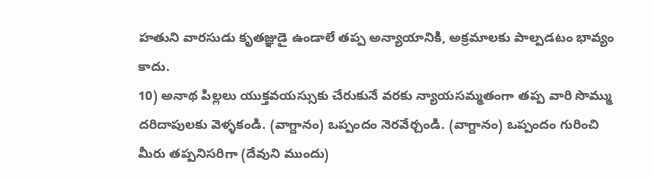హతుని వారసుడు కృతజ్ఞుడై ఉండాలే తప్ప అన్యాయానికి, అక్రమాలకు పాల్పడటం భావ్యం కాదు.
10) అనాథ పిల్లలు యుక్తవయస్సుకు చేరుకునే వరకు న్యాయసమ్మతంగా తప్ప వారి సొమ్ము దరిదాపులకు వెళ్ళకండి. (వాగ్దానం) ఒప్పందం నెరవేర్చండి. (వాగ్దానం) ఒప్పందం గురించి మీరు తప్పనిసరిగా (దేవుని ముందు)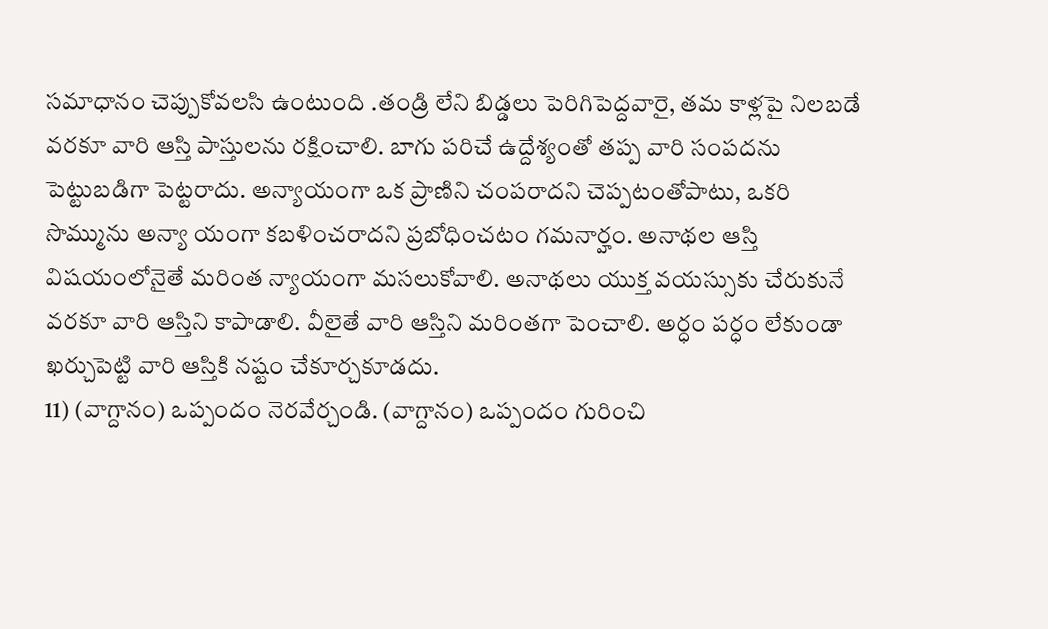సమాధానం చెప్పుకోవలసి ఉంటుంది .తండ్రి లేని బిడ్డలు పెరిగిపెద్దవారై, తమ కాళ్లపై నిలబడే వరకూ వారి ఆస్తి పాస్తులను రక్షించాలి. బాగు పరిచే ఉద్దేశ్యంతో తప్ప వారి సంపదను పెట్టుబడిగా పెట్టరాదు. అన్యాయంగా ఒక ప్రాణిని చంపరాదని చెప్పటంతోపాటు, ఒకరి సొమ్మును అన్యా యంగా కబళించరాదని ప్రబోధించటం గమనార్హం. అనాథల ఆస్తి విషయంలోనైతే మరింత న్యాయంగా మసలుకోవాలి. అనాథలు యుక్త వయస్సుకు చేరుకునే వరకూ వారి ఆస్తిని కాపాడాలి. వీలైతే వారి ఆస్తిని మరింతగా పెంచాలి. అర్ధం పర్ధం లేకుండా ఖర్చుపెట్టి వారి ఆస్తికి నష్టం చేకూర్చకూడదు.
11) (వాగ్దానం) ఒప్పందం నెరవేర్చండి. (వాగ్దానం) ఒప్పందం గురించి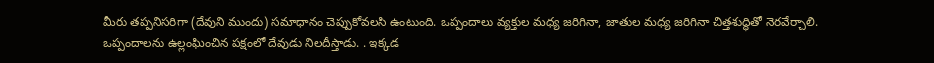మీరు తప్పనిసరిగా (దేవుని ముందు) సమాధానం చెప్పుకోవలసి ఉంటుంది. ఒప్పందాలు వ్యక్తుల మధ్య జరిగినా, జాతుల మధ్య జరిగినా చిత్తశుద్ధితో నెరవేర్చాలి. ఒప్పందాలను ఉల్లంఘించిన పక్షంలో దేవుడు నిలదీస్తాడు. . ఇక్కడ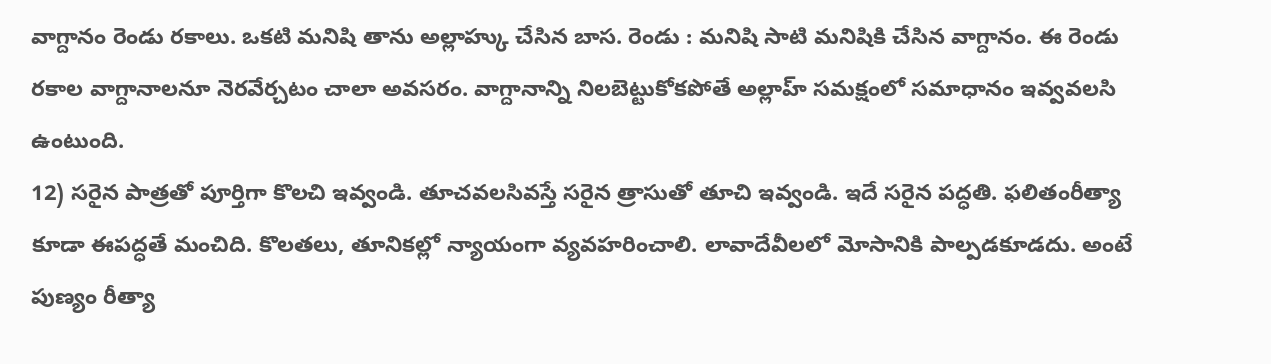వాగ్దానం రెండు రకాలు. ఒకటి మనిషి తాను అల్లాహ్కు చేసిన బాస. రెండు : మనిషి సాటి మనిషికి చేసిన వాగ్దానం. ఈ రెండు రకాల వాగ్దానాలనూ నెరవేర్చటం చాలా అవసరం. వాగ్దానాన్ని నిలబెట్టుకోకపోతే అల్లాహ్ సమక్షంలో సమాధానం ఇవ్వవలసి ఉంటుంది.
12) సరైన పాత్రతో పూర్తిగా కొలచి ఇవ్వండి. తూచవలసివస్తే సరైన త్రాసుతో తూచి ఇవ్వండి. ఇదే సరైన పద్ధతి. ఫలితంరీత్యా కూడా ఈపద్ధతే మంచిది. కొలతలు, తూనికల్లో న్యాయంగా వ్యవహరించాలి. లావాదేవీలలో మోసానికి పాల్పడకూడదు. అంటే పుణ్యం రీత్యా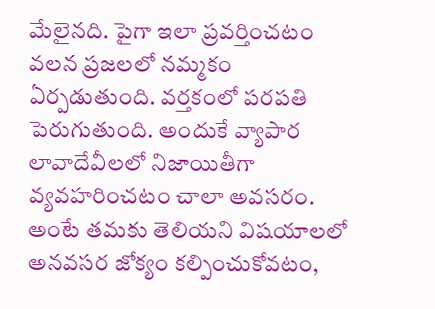మేలైనది. పైగా ఇలా ప్రవర్తించటం వలన ప్రజలలో నమ్మకం ఏర్పడుతుంది. వర్తకంలో పరపతి పెరుగుతుంది. అందుకే వ్యాపార లావాదేవీలలో నిజాయితీగా వ్యవహరించటం చాలా అవసరం. అంటే తమకు తెలియని విషయాలలో అనవసర జోక్యం కల్పించుకోవటం,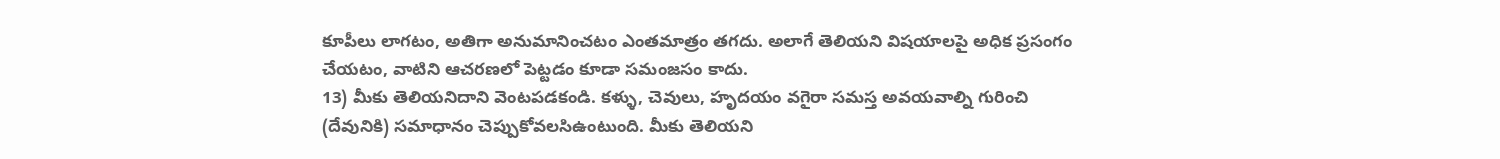కూపీలు లాగటం, అతిగా అనుమానించటం ఎంతమాత్రం తగదు. అలాగే తెలియని విషయాలపై అధిక ప్రసంగం చేయటం, వాటిని ఆచరణలో పెట్టడం కూడా సమంజసం కాదు.
13) మీకు తెలియనిదాని వెంటపడకండి. కళ్ళు, చెవులు, హృదయం వగైరా సమస్త అవయవాల్ని గురించి (దేవునికి) సమాధానం చెప్పుకోవలసిఉంటుంది. మీకు తెలియని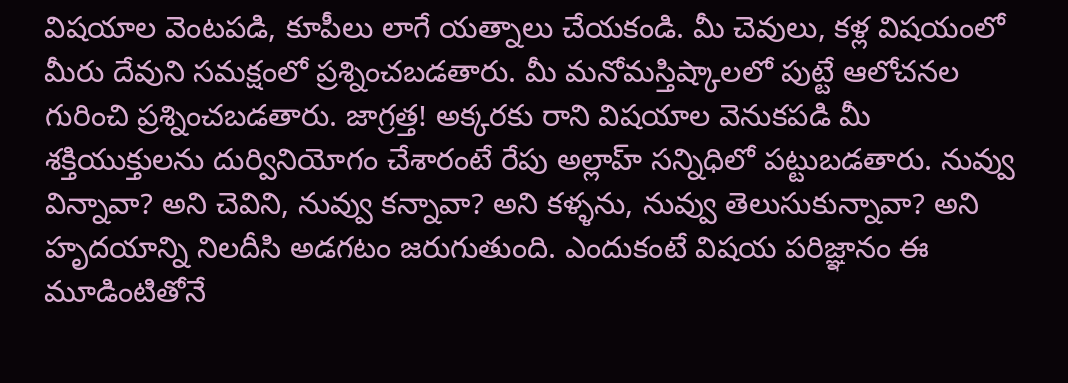విషయాల వెంటపడి, కూపీలు లాగే యత్నాలు చేయకండి. మీ చెవులు, కళ్ల విషయంలో మీరు దేవుని సమక్షంలో ప్రశ్నించబడతారు. మీ మనోమస్తిష్కాలలో పుట్టే ఆలోచనల గురించి ప్రశ్నించబడతారు. జాగ్రత్త! అక్కరకు రాని విషయాల వెనుకపడి మీ శక్తియుక్తులను దుర్వినియోగం చేశారంటే రేపు అల్లాహ్ సన్నిధిలో పట్టుబడతారు. నువ్వు విన్నావా? అని చెవిని, నువ్వు కన్నావా? అని కళ్ళను, నువ్వు తెలుసుకున్నావా? అని హృదయాన్ని నిలదీసి అడగటం జరుగుతుంది. ఎందుకంటే విషయ పరిజ్ఞానం ఈ మూడింటితోనే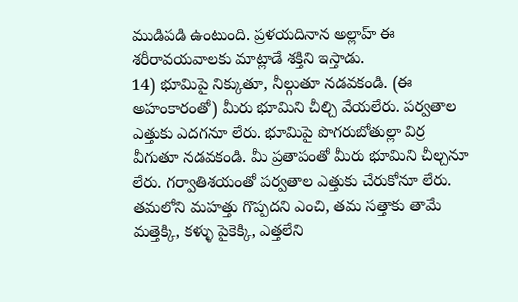ముడిపడి ఉంటుంది. ప్రళయదినాన అల్లాహ్ ఈ శరీరావయవాలకు మాట్లాడే శక్తిని ఇస్తాడు.
14) భూమిపై నిక్కుతూ, నీల్గుతూ నడవకండి. (ఈ అహంకారంతో) మీరు భూమిని చీల్చి వేయలేరు. పర్వతాల ఎత్తుకు ఎదగనూ లేరు. భూమిపై పొగరుబోతుల్లా విర్ర వీగుతూ నడవకండి. మీ ప్రతాపంతో మీరు భూమిని చీల్చనూ లేరు. గర్వాతిశయంతో పర్వతాల ఎత్తుకు చేరుకోనూ లేరు. తమలోని మహత్తు గొప్పదని ఎంచి, తమ సత్తాకు తామే మత్తెక్కి, కళ్ళు పైకెక్కి, ఎత్తలేని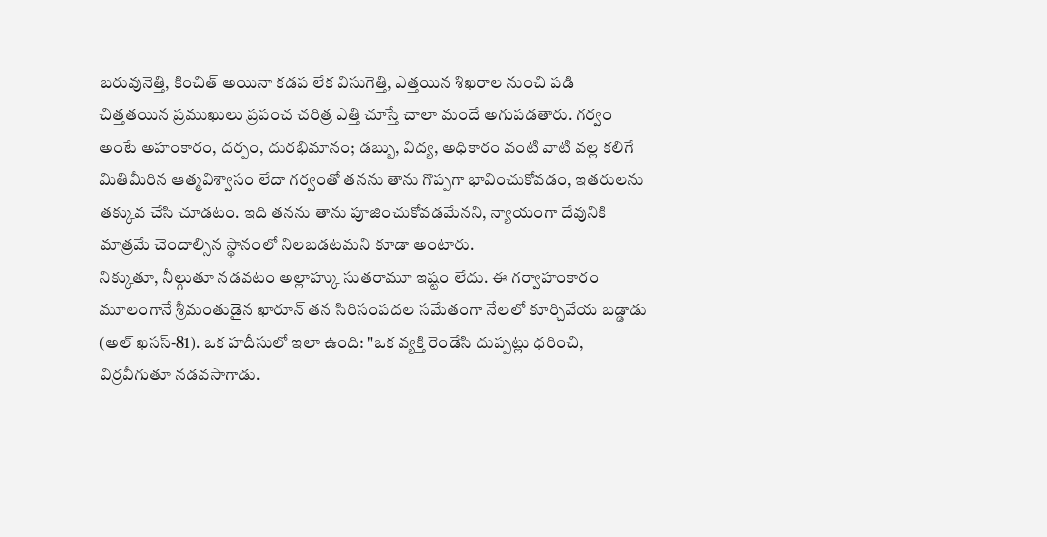బరువునెత్తి, కించిత్ అయినా కడప లేక విసుగెత్తి, ఎత్తయిన శిఖరాల నుంచి పడి చిత్తతయిన ప్రముఖులు ప్రపంచ చరిత్ర ఎత్తి చూస్తే చాలా మందే అగుపడతారు. గర్వం అంటే అహంకారం, దర్పం, దురభిమానం; డబ్బు, విద్య, అధికారం వంటి వాటి వల్ల కలిగే మితిమీరిన ఆత్మవిశ్వాసం లేదా గర్వంతో తనను తాను గొప్పగా భావించుకోవడం, ఇతరులను తక్కువ చేసి చూడటం. ఇది తనను తాను పూజించుకోవడమేనని, న్యాయంగా దేవునికి మాత్రమే చెందాల్సిన స్థానంలో నిలబడటమని కూడా అంటారు.
నిక్కుతూ, నీల్గుతూ నడవటం అల్లాహ్కు సుతరామూ ఇష్టం లేదు. ఈ గర్వాహంకారం మూలంగానే శ్రీమంతుడైన ఖారూన్ తన సిరిసంపదల సమేతంగా నేలలో కూర్చివేయ బడ్డాడు (అల్ ఖసస్-81). ఒక హదీసులో ఇలా ఉంది: "ఒక వ్యక్తి రెండేసి దుప్పట్లు ధరించి, విర్రవీగుతూ నడవసాగాడు.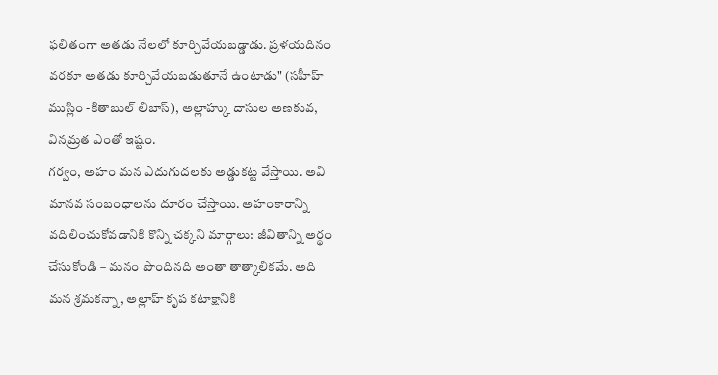ఫలితంగా అతడు నేలలో కూర్చివేయబడ్డాడు. ప్రళయదినం వరకూ అతడు కూర్చివేయబడుతూనే ఉంటాడు" (సహీహ్ ముస్లిం -కితాబుల్ లిబాస్), అల్లాహ్కు దాసుల అణకువ, వినమ్రత ఎంతో ఇష్టం.
గర్వం, అహం మన ఎదుగుదలకు అడ్డుకట్ట వేస్తాయి. అవి మానవ సంబంధాలను దూరం చేస్తాయి. అహంకారాన్ని వదిలించుకోవడానికి కొన్ని చక్కని మార్గాలు: జీవితాన్ని అర్థం చేసుకోండి – మనం పొందినది అంతా తాత్కాలికమే. అది మన శ్రమకన్నా, అల్లాహ్ కృప కటాక్షానికి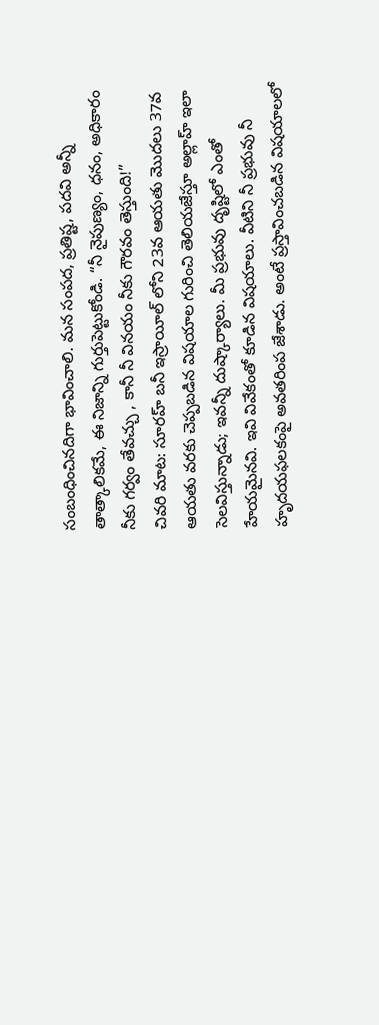సంబంధించినదిగా భావించాలి. మన సంపద, ప్రతిష్ట, పదవి అన్నీ తాత్కాలికమే, ఈ నిజాన్ని గుర్తుపెట్టుకోండి. “నీ నైపుణ్యం, ధనం, అధికారం నీకు గర్వం తేవచ్చు , కానీ నీ వినయం నీకు గౌరవం తెస్తుంది!”
చివరి మాట: సూరహ్ బనీ ఇస్రాయీల్ లోని 23వ ఆయతు మొదలు 37వ ఆయతు వరకు చెప్పబడిన విషయాల గురించి తెలియజేస్తూ అల్లాహ్ ఇలా సెలవిస్తున్నాడు; ఇవన్నీ దుష్కార్యాలు. మీ ప్రభువు దృష్టిలో ఎంతో హేయమైనవి. ఇవి వివేకంతో కూడిన విషయాలు. వీటిని నీ ప్రభువు నీ హృదయఫలకంపై అవతరింప జేశాడు. అంటే ప్రస్తావించబడిన విషయాలలో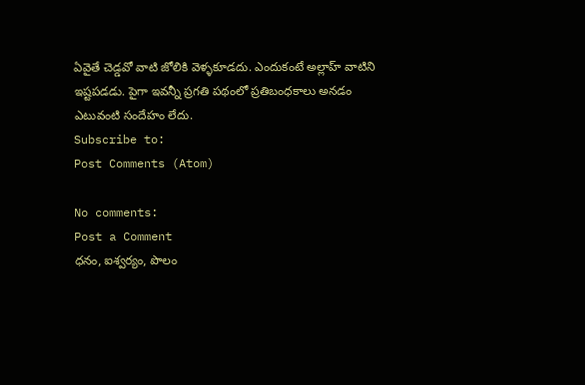ఏవైతే చెడ్డవో వాటి జోలికి వెళ్ళకూడదు. ఎందుకంటే అల్లాహ్ వాటిని ఇష్టపడడు. పైగా ఇవన్నీ ప్రగతి పథంలో ప్రతిబంధకాలు అనడం ఎటువంటి సందేహం లేదు.
Subscribe to:
Post Comments (Atom)

No comments:
Post a Comment
ధనం, ఐశ్వర్యం, పొలం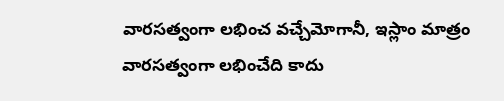వారసత్వంగా లభించ వచ్చేమోగానీ, ఇస్లాం మాత్రం వారసత్వంగా లభించేది కాదు